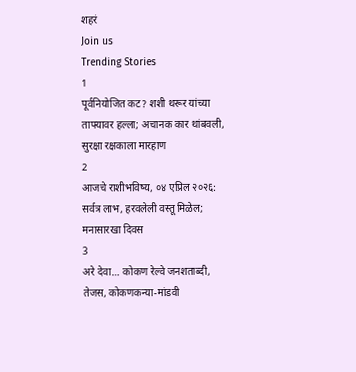शहरं
Join us
Trending Stories
1
पूर्वनियोजित कट? शशी थरूर यांच्या ताफ्यावर हल्ला; अचानक कार थांबवली, सुरक्षा रक्षकाला मारहाण
2
आजचे राशीभविष्य, ०४ एप्रिल २०२६: सर्वत्र लाभ, हरवलेली वस्तू मिळेल; मनासारखा दिवस
3
अरे देवा… कोकण रेल्वे जनशताब्दी, तेजस, कोकणकन्या-मांडवी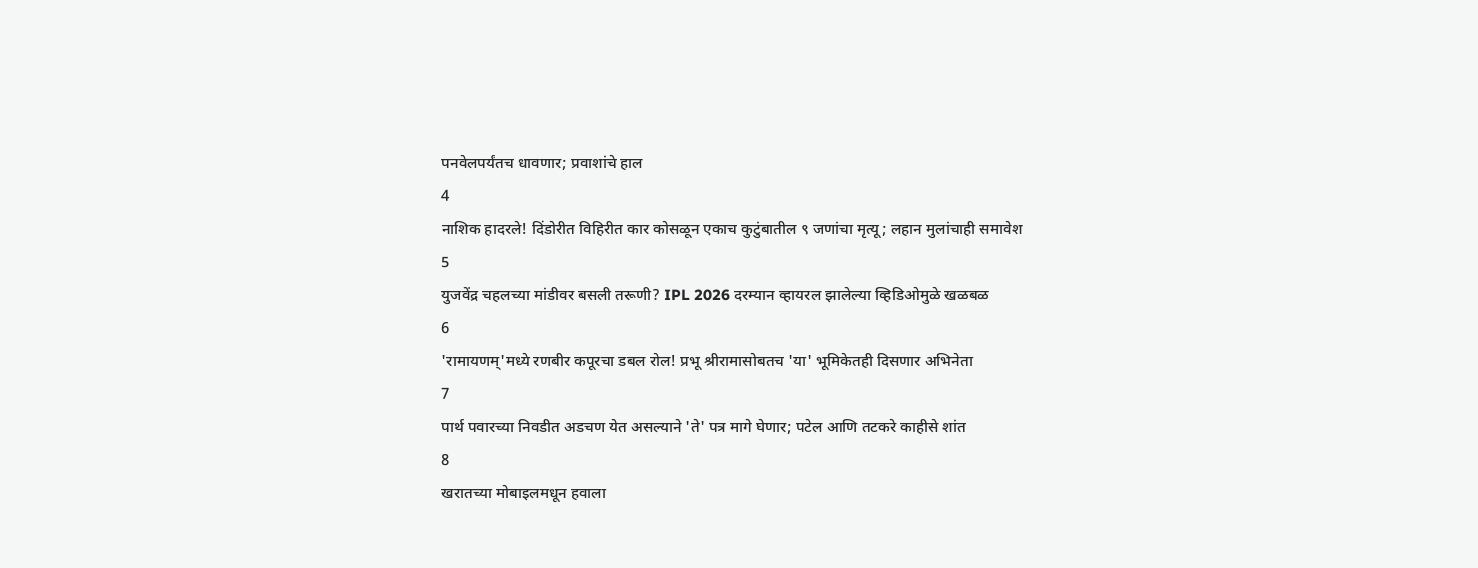पनवेलपर्यंतच धावणार; प्रवाशांचे हाल
4
नाशिक हादरले! दिंडोरीत विहिरीत कार कोसळून एकाच कुटुंबातील ९ जणांचा मृत्यू; लहान मुलांचाही समावेश
5
युजवेंद्र चहलच्या मांडीवर बसली तरूणी? IPL 2026 दरम्यान व्हायरल झालेल्या व्हिडिओमुळे खळबळ
6
'रामायणम्'मध्ये रणबीर कपूरचा डबल रोल! प्रभू श्रीरामासोबतच 'या' भूमिकेतही दिसणार अभिनेता
7
पार्थ पवारच्या निवडीत अडचण येत असल्याने 'ते' पत्र मागे घेणार; पटेल आणि तटकरे काहीसे शांत
8
खरातच्या मोबाइलमधून हवाला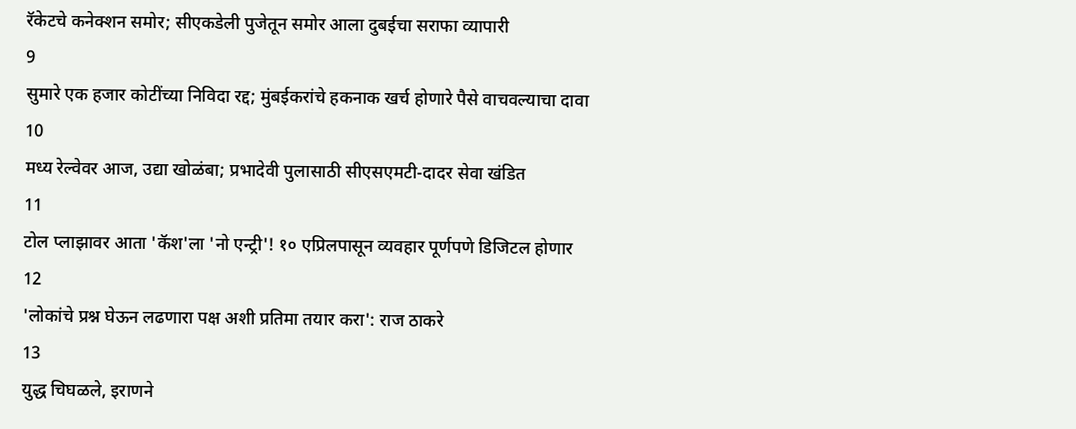रॅकेटचे कनेक्शन समोर; सीएकडेली पुजेतून समोर आला दुबईचा सराफा व्यापारी
9
सुमारे एक हजार कोटींच्या निविदा रद्द; मुंबईकरांचे हकनाक खर्च होणारे पैसे वाचवल्याचा दावा
10
मध्य रेल्वेवर आज, उद्या खोळंबा; प्रभादेवी पुलासाठी सीएसएमटी-दादर सेवा खंडित
11
टोल प्लाझावर आता 'कॅश'ला 'नो एन्ट्री'! १० एप्रिलपासून व्यवहार पूर्णपणे डिजिटल होणार
12
'लोकांचे प्रश्न घेऊन लढणारा पक्ष अशी प्रतिमा तयार करा': राज ठाकरे
13
युद्ध चिघळले, इराणने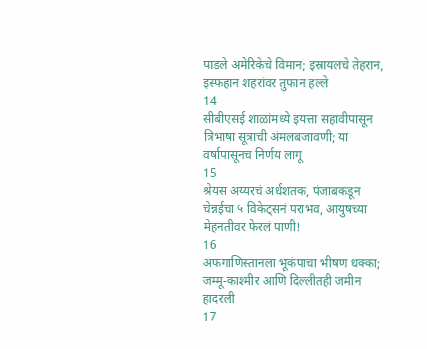पाडले अमेरिकेचे विमान; इस्रायलचे तेहरान, इस्फहान शहरांवर तुफान हल्ले
14
सीबीएसई शाळांमध्ये इयत्ता सहावीपासून त्रिभाषा सूत्राची अंमलबजावणी; या वर्षापासूनच निर्णय लागू
15
श्रेयस अय्यरचं अर्धशतक, पंजाबकडून चेन्नईचा ५ विकेट्सनं पराभव, आयुषच्या मेहनतीवर फेरलं पाणी!
16
अफगाणिस्तानला भूकंपाचा भीषण धक्का; जम्मू-काश्मीर आणि दिल्लीतही जमीन हादरली
17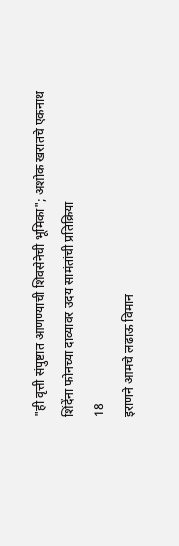"ही वृत्ती संपुष्टात आणण्याची शिवसेनेची भूमिका"; अशोक खरातचे एकनाथ शिंदेंना फोनच्या दाव्यावर उदय सामंतांची प्रतिक्रिया
18
इराणने आमचे लढाऊ विमान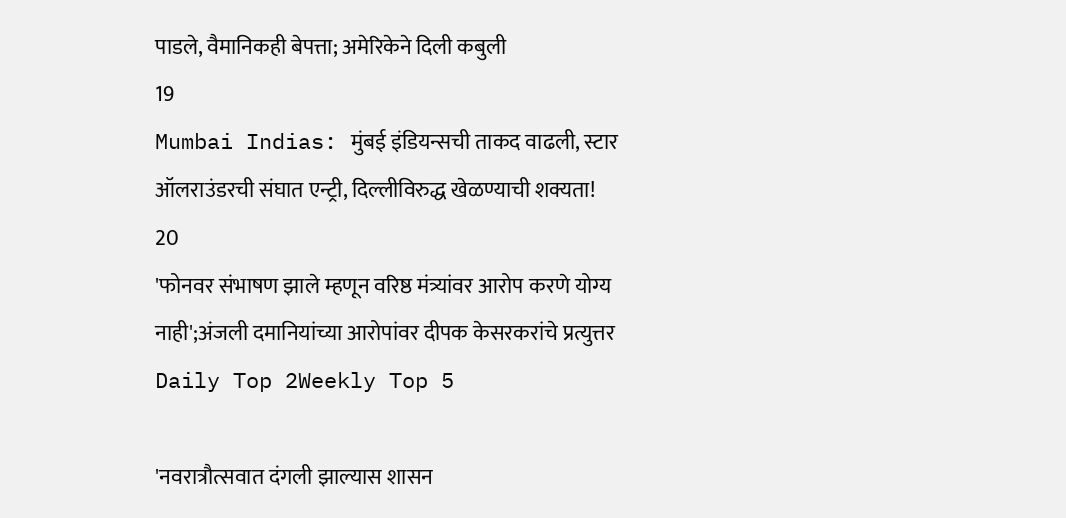पाडले, वैमानिकही बेपत्ता; अमेरिकेने दिली कबुली
19
Mumbai Indias: मुंबई इंडियन्सची ताकद वाढली, स्टार ऑलराउंडरची संघात एन्ट्री, दिल्लीविरुद्ध खेळण्याची शक्यता!
20
'फोनवर संभाषण झाले म्हणून वरिष्ठ मंत्र्यांवर आरोप करणे योग्य नाही';अंजली दमानियांच्या आरोपांवर दीपक केसरकरांचे प्रत्युत्तर
Daily Top 2Weekly Top 5

'नवरात्रौत्सवात दंगली झाल्यास शासन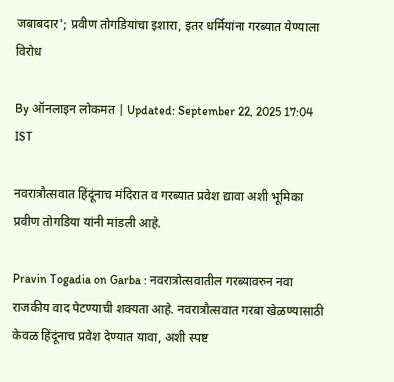जबाबदार'; प्रवीण तोगडियांचा इशारा, इतर धर्मियांना गरब्यात येण्याला विरोध

By ऑनलाइन लोकमत | Updated: September 22, 2025 17:04 IST

नवरात्रौत्सवात हिंदूंनाच मंदिरात व गरब्यात प्रवेश द्यावा अशी भूमिका प्रवीण तोगडिया यांनी मांडली आहे.

Pravin Togadia on Garba : नवरात्रोत्सवातील गरब्यावरुन नवा राजकीय वाद पेटण्याची शक्यता आहे. नवरात्रौत्सवात गरबा खेळण्यासाठी केवळ हिंदूंनाच प्रवेश देण्यात यावा, अशी स्पष्ट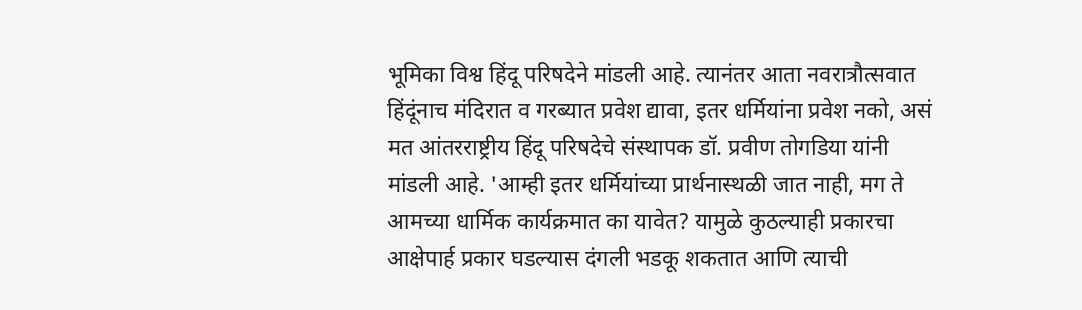भूमिका विश्व हिंदू परिषदेने मांडली आहे. त्यानंतर आता नवरात्रौत्सवात हिंदूंनाच मंदिरात व गरब्यात प्रवेश द्यावा, इतर धर्मियांना प्रवेश नको, असं मत आंतरराष्ट्रीय हिंदू परिषदेचे संस्थापक डॉ. प्रवीण तोगडिया यांनी मांडली आहे. 'आम्ही इतर धर्मियांच्या प्रार्थनास्थळी जात नाही, मग ते आमच्या धार्मिक कार्यक्रमात का यावेत? यामुळे कुठल्याही प्रकारचा आक्षेपार्ह प्रकार घडल्यास दंगली भडकू शकतात आणि त्याची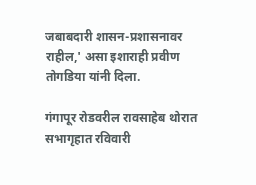जबाबदारी शासन-प्रशासनावर राहील,' असा इशाराही प्रवीण तोगडिया यांनी दिला.

गंगापूर रोडवरील रावसाहेब थोरात सभागृहात रविवारी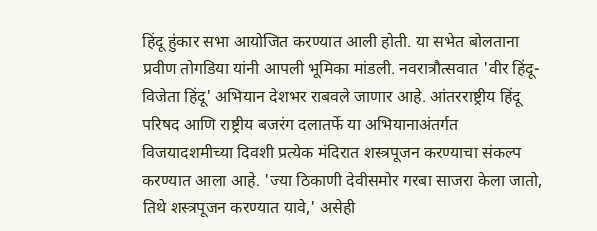हिंदू हुंकार सभा आयोजित करण्यात आली होती. या सभेत बोलताना प्रवीण तोगडिया यांनी आपली भूमिका मांडली. नवरात्रौत्सवात 'वीर हिंदू-विजेता हिंदू' अभियान देशभर राबवले जाणार आहे. आंतरराष्ट्रीय हिंदू परिषद आणि राष्ट्रीय बजरंग दलातर्फे या अभियानाअंतर्गत विजयादशमीच्या दिवशी प्रत्येक मंदिरात शस्त्रपूजन करण्याचा संकल्प करण्यात आला आहे. 'ज्या ठिकाणी देवीसमोर गरबा साजरा केला जातो, तिथे शस्त्रपूजन करण्यात यावे,' असेही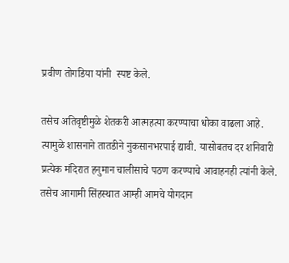प्रवीण तोगडिया यांनी  स्पष्ट केले.

तसेच अतिवृष्टीमुळे शेतकरी आत्महत्या करण्याचा धोका वाढला आहे. त्यामुळे शासनाने तातडीने नुकसानभरपाई द्यावी. यासोबतच दर शनिवारी प्रत्येक मंदिरात हनुमान चालीसाचे पठण करण्याचे आवाहनही त्यांनी केले. तसेच आगामी सिंहस्थात आम्ही आमचे योगदान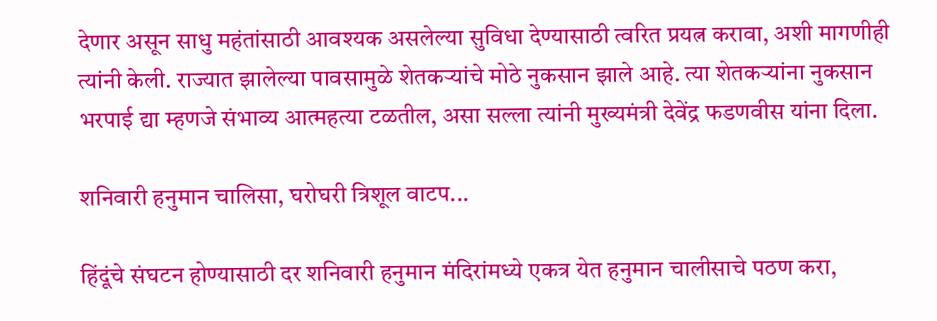देणार असून साधु महंतांसाठी आवश्यक असलेल्या सुविधा देण्यासाठी त्वरित प्रयत्न करावा, अशी मागणीही त्यांनी केली. राज्यात झालेल्या पावसामुळे शेतकऱ्यांचे मोठे नुकसान झाले आहे. त्या शेतकऱ्यांना नुकसान भरपाई द्या म्हणजे संभाव्य आत्महत्या टळतील, असा सल्ला त्यांनी मुख्यमंत्री देवेंद्र फडणवीस यांना दिला.

शनिवारी हनुमान चालिसा, घरोघरी त्रिशूल वाटप...

हिंदूंचे संघटन होण्यासाठी दर शनिवारी हनुमान मंदिरांमध्ये एकत्र येत हनुमान चालीसाचे पठण करा,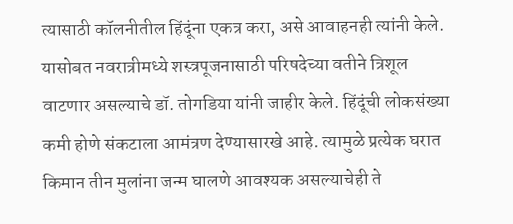त्यासाठी कॉलनीतील हिंदूंना एकत्र करा, असे आवाहनही त्यांनी केले. यासोबत नवरात्रीमध्ये शस्त्रपूजनासाठी परिषदेच्या वतीने त्रिशूल वाटणार असल्याचे डॉ. तोगडिया यांनी जाहीर केले. हिंदूंची लोकसंख्या कमी होणे संकटाला आमंत्रण देण्यासारखे आहे. त्यामुळे प्रत्येक घरात किमान तीन मुलांना जन्म घालणे आवश्यक असल्याचेही ते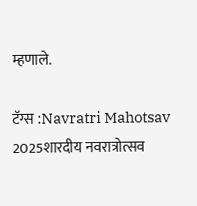म्हणाले.

टॅग्स :Navratri Mahotsav 2025शारदीय नवरात्रोत्सव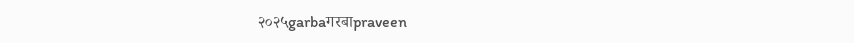२०२५garbaगरबाpraveen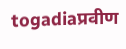togadiaप्रवीण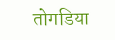तोगडिया